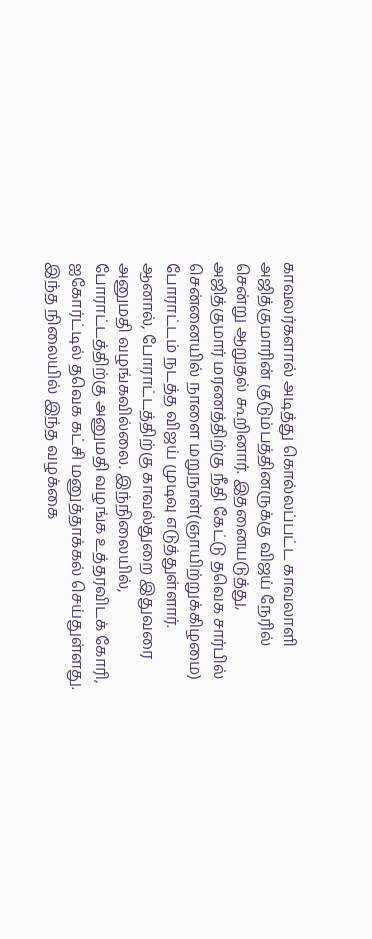காவலர்களால் அடித்து கொல்லப்பட்ட காவலாளி அஜித்குமாரின் குடும்பத்தினருக்கு விஜய் நேரில் சென்று ஆறுதல் கூறினார். இதனையடுத்து, அஜித்குமார் மரணத்திற்கு நீதி கேட்டு தவெக சார்பில் சென்னையில் நாளை மறுநாள்(ஞாயிற்றுக்கிழமை) போராட்டம் நடத்த விஜய் முடிவு எடுத்துள்ளார். ஆனால், போராட்டத்திற்கு காவல்துறை இதுவரை அனுமதி வழங்கவில்லை. இந்நிலையில், போராட்டத்திற்கு அனுமதி வழங்க உத்தரவிடக் கோரி, ஐகோர்ட்டில் தவெக கட்சி மனுத்தாக்கல் செய்துள்ளது.
இந்த நிலையில் இந்த வழக்கை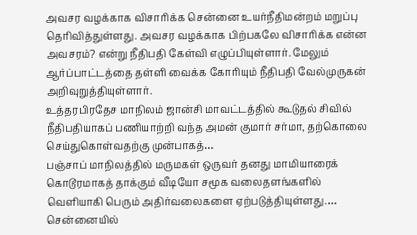அவசர வழக்காக விசாரிக்க சென்னை உயர்நீதிமன்றம் மறுப்பு தெரிவித்துள்ளது. அவசர வழக்காக பிற்பகலே விசாரிக்க என்ன அவசரம்? என்று நீதிபதி கேள்வி எழுப்பியுள்ளார். மேலும் ஆர்ப்பாட்டத்தை தள்ளி வைக்க கோரியும் நீதிபதி வேல்முருகன் அறிவுறுத்தியுள்ளார்.
உத்தரபிரதேச மாநிலம் ஜான்சி மாவட்டத்தில் கூடுதல் சிவில் நீதிபதியாகப் பணியாற்றி வந்த அமன் குமார் சர்மா, தற்கொலை செய்துகொள்வதற்கு முன்பாகத்…
பஞ்சாப் மாநிலத்தில் மருமகள் ஒருவர் தனது மாமியாரைக் கொடூரமாகத் தாக்கும் வீடியோ சமூக வலைதளங்களில் வெளியாகி பெரும் அதிர்வலைகளை ஏற்படுத்தியுள்ளது.…
சென்னையில்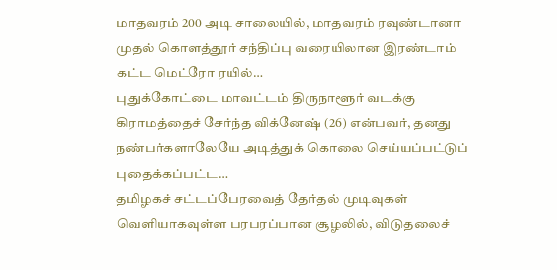மாதவரம் 200 அடி சாலையில், மாதவரம் ரவுண்டானா முதல் கொளத்தூர் சந்திப்பு வரையிலான இரண்டாம் கட்ட மெட்ரோ ரயில்…
புதுக்கோட்டை மாவட்டம் திருநாளூர் வடக்கு கிராமத்தைச் சேர்ந்த விக்னேஷ் (26) என்பவர், தனது நண்பர்களாலேயே அடித்துக் கொலை செய்யப்பட்டுப் புதைக்கப்பட்ட…
தமிழகச் சட்டப்பேரவைத் தேர்தல் முடிவுகள் வெளியாகவுள்ள பரபரப்பான சூழலில், விடுதலைச்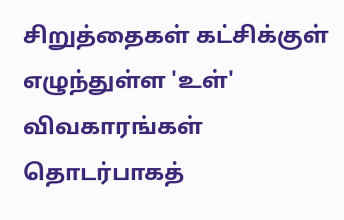சிறுத்தைகள் கட்சிக்குள் எழுந்துள்ள 'உள்' விவகாரங்கள் தொடர்பாகத்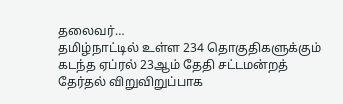தலைவர்…
தமிழ்நாட்டில் உள்ள 234 தொகுதிகளுக்கும் கடந்த ஏப்ரல் 23ஆம் தேதி சட்டமன்றத் தேர்தல் விறுவிறுப்பாக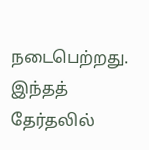நடைபெற்றது. இந்தத் தேர்தலில்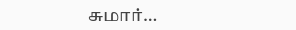சுமார்…